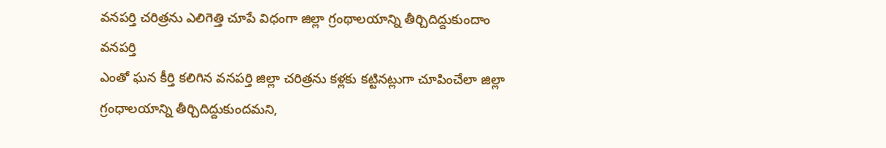వనపర్తి చరిత్రను ఎలిగెత్తి చూపే విధంగా జిల్లా గ్రంథాలయాన్ని తీర్చిదిద్దుకుందాం
వనపర్తి
ఎంతో ఘన కీర్తి కలిగిన వనపర్తి జిల్లా చరిత్రను కళ్లకు కట్టినట్లుగా చూపించేలా జిల్లా గ్రంధాలయాన్ని తీర్చిదిద్దుకుందమని,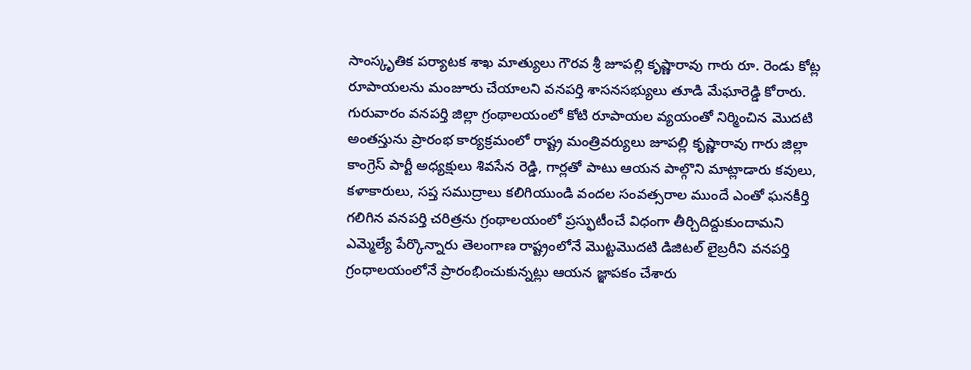సాంస్కృతిక పర్యాటక శాఖ మాత్యులు గౌరవ శ్రీ జూపల్లి కృష్ణారావు గారు రూ. రెండు కోట్ల రూపాయలను మంజూరు చేయాలని వనపర్తి శాసనసభ్యులు తూడి మేఘారెడ్డి కోరారు. గురువారం వనపర్తి జిల్లా గ్రంథాలయంలో కోటి రూపాయల వ్యయంతో నిర్మించిన మొదటి అంతస్తును ప్రారంభ కార్యక్రమంలో రాష్ట్ర మంత్రివర్యులు జూపల్లి కృష్ణారావు గారు జిల్లా కాంగ్రెస్ పార్టీ అధ్యక్షులు శివసేన రెడ్డి, గార్లతో పాటు ఆయన పాల్గొని మాట్లాడారు కవులు, కళాకారులు, సప్త సముద్రాలు కలిగియుండి వందల సంవత్సరాల ముందే ఎంతో ఘనకీర్తి గలిగిన వనపర్తి చరిత్రను గ్రంథాలయంలో ప్రస్ఫుటీంచే విధంగా తీర్చిదిద్దుకుందామని ఎమ్మెల్యే పేర్కొన్నారు తెలంగాణ రాష్ట్రంలోనే మొట్టమొదటి డిజిటల్ లైబ్రరీని వనపర్తి గ్రంధాలయంలోనే ప్రారంభించుకున్నట్లు ఆయన జ్ఞాపకం చేశారు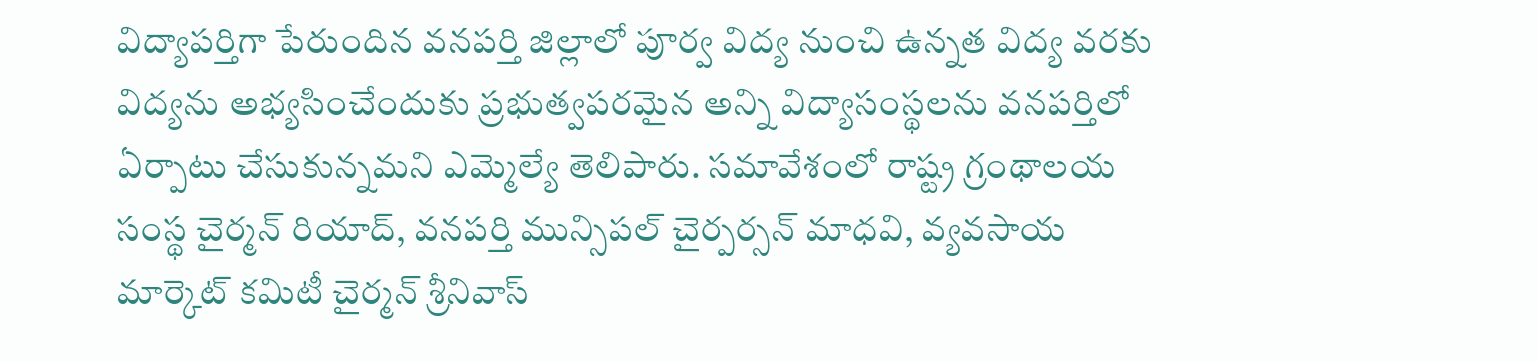విద్యాపర్తిగా పేరుందిన వనపర్తి జిల్లాలో పూర్వ విద్య నుంచి ఉన్నత విద్య వరకు విద్యను అభ్యసించేందుకు ప్రభుత్వపరమైన అన్ని విద్యాసంస్థలను వనపర్తిలో ఏర్పాటు చేసుకున్నమని ఎమ్మెల్యే తెలిపారు. సమావేశంలో రాష్ట్ర గ్రంథాలయ సంస్థ చైర్మన్ రియాద్, వనపర్తి మున్సిపల్ చైర్పర్సన్ మాధవి, వ్యవసాయ మార్కెట్ కమిటీ చైర్మన్ శ్రీనివాస్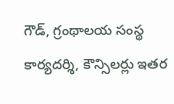గౌడ్, గ్రంథాలయ సంస్థ కార్యదర్శి, కౌన్సిలర్లు ఇతర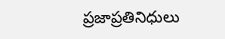ప్రజాప్రతినిధులు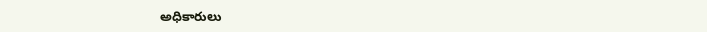అధికారులు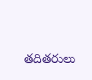తదితరులు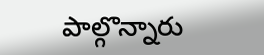పాల్గొన్నారు